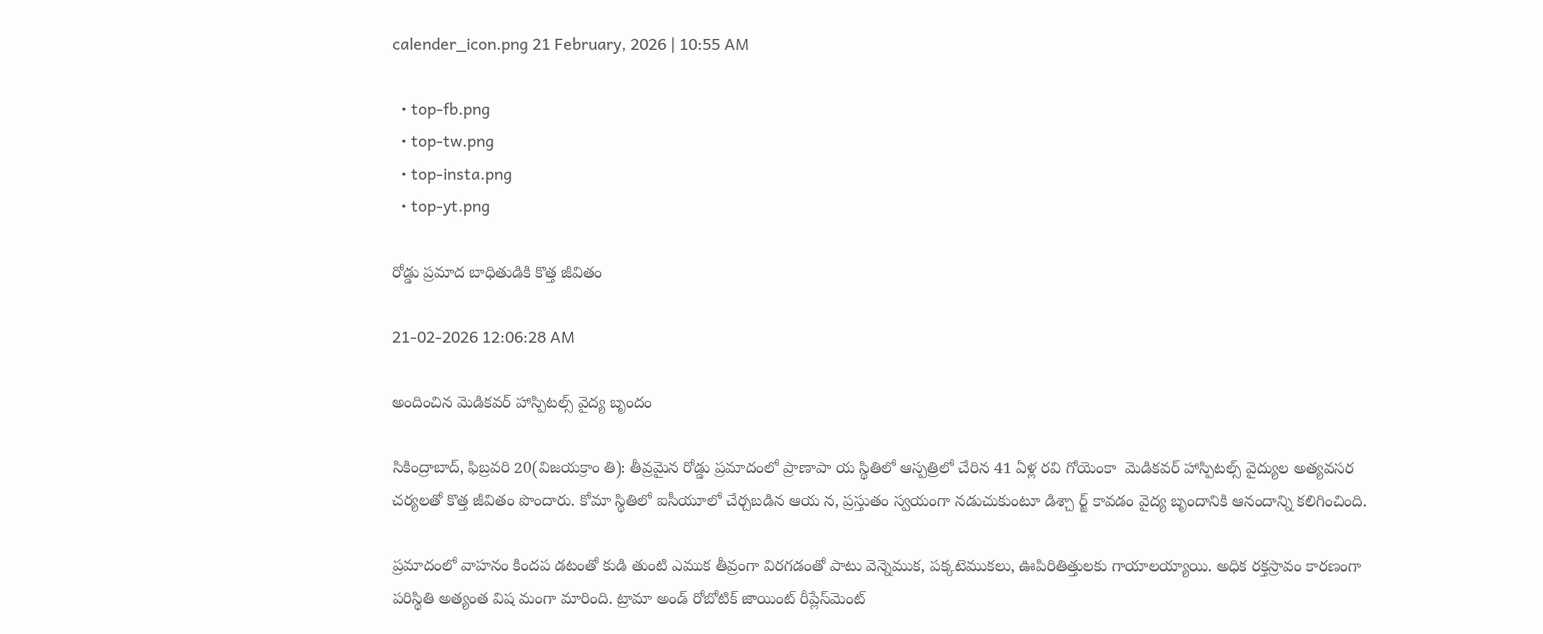calender_icon.png 21 February, 2026 | 10:55 AM

  • top-fb.png
  • top-tw.png
  • top-insta.png
  • top-yt.png

రోడ్డు ప్రమాద బాధితుడికి కొత్త జీవితం

21-02-2026 12:06:28 AM

అందించిన మెడికవర్ హాస్పిటల్స్ వైద్య బృందం

సికింద్రాబాద్, ఫిబ్రవరి 20(విజయక్రాం తి): తీవ్రమైన రోడ్డు ప్రమాదంలో ప్రాణాపా య స్థితిలో ఆస్పత్రిలో చేరిన 41 ఏళ్ల రవి గోయెంకా  మెడికవర్ హాస్పిటల్స్ వైద్యుల అత్యవసర చర్యలతో కొత్త జీవితం పొందారు. కోమా స్థితిలో ఐసీయూలో చేర్చబడిన ఆయ న, ప్రస్తుతం స్వయంగా నడుచుకుంటూ డిశ్చా ర్జ్ కావడం వైద్య బృందానికి ఆనందాన్ని కలిగించింది.

ప్రమాదంలో వాహనం కిందప డటంతో కుడి తుంటి ఎముక తీవ్రంగా విరగడంతో పాటు వెన్నెముక, పక్కటెముకలు, ఊపిరితిత్తులకు గాయాలయ్యాయి. అధిక రక్తస్రావం కారణంగా పరిస్థితి అత్యంత విష మంగా మారింది. ట్రామా అండ్ రోబోటిక్ జాయింట్ రీప్లేస్‌మెంట్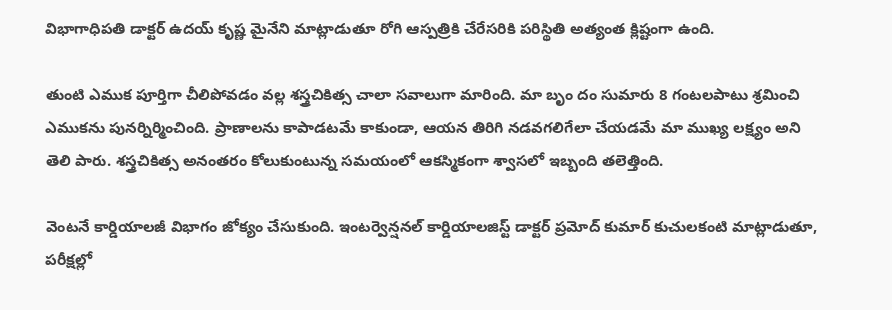విభాగాధిపతి డాక్టర్ ఉదయ్ కృష్ణ మైనేని మాట్లాడుతూ రోగి ఆస్పత్రికి చేరేసరికి పరిస్థితి అత్యంత క్లిష్టంగా ఉంది.

తుంటి ఎముక పూర్తిగా చీలిపోవడం వల్ల శస్త్రచికిత్స చాలా సవాలుగా మారింది. మా బృం దం సుమారు 8 గంటలపాటు శ్రమించి ఎముకను పునర్నిర్మించింది. ప్రాణాలను కాపాడటమే కాకుండా, ఆయన తిరిగి నడవగలిగేలా చేయడమే మా ముఖ్య లక్ష్యం అని తెలి పారు. శస్త్రచికిత్స అనంతరం కోలుకుంటున్న సమయంలో ఆకస్మికంగా శ్వాసలో ఇబ్బంది తలెత్తింది.

వెంటనే కార్డియాలజీ విభాగం జోక్యం చేసుకుంది. ఇంటర్వెన్షనల్ కార్డియాలజిస్ట్ డాక్టర్ ప్రమోద్ కుమార్ కుచులకంటి మాట్లాడుతూ, పరీక్షల్లో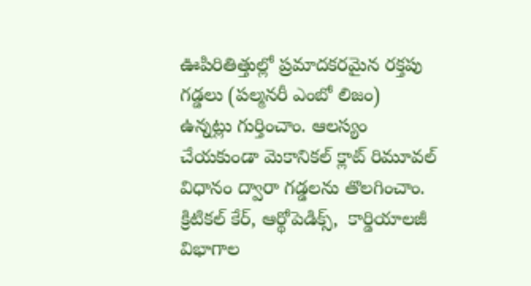ఊపిరితిత్తుల్లో ప్రమాదకరమైన రక్తపు గడ్డలు (పల్మనరీ ఎంబో లిజం) ఉన్నట్లు గుర్తించాం. ఆలస్యం చేయకుండా మెకానికల్ క్లాట్ రిమూవల్ విధానం ద్వారా గడ్డలను తొలగించాం.  క్రిటికల్ కేర్, ఆర్థోపెడిక్స్,  కార్డియాలజీ విభాగాల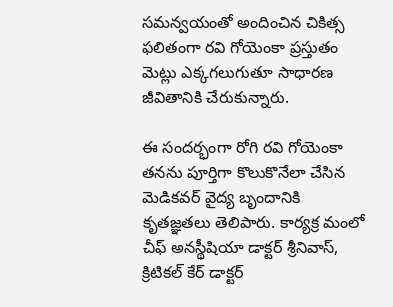సమన్వయంతో అందించిన చికిత్స ఫలితంగా రవి గోయెంకా ప్రస్తుతం మెట్లు ఎక్కగలుగుతూ సాధారణ జీవితానికి చేరుకున్నారు.

ఈ సందర్భంగా రోగి రవి గోయెంకా తనను పూర్తిగా కొలుకొనేలా చేసిన మెడికవర్ వైద్య బృందానికి కృతజ్ఞతలు తెలిపారు. కార్యక్ర మంలో చీఫ్ అనస్థీషియా డాక్టర్ శ్రీనివాస్, క్రిటికల్ కేర్ డాక్టర్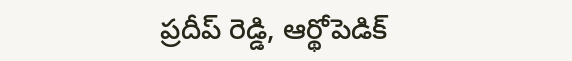ప్రదీప్ రెడ్డి, ఆర్థోపెడిక్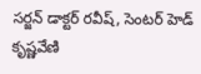సర్జన్ డాక్టర్ రవీష్, సెంటర్ హెడ్ కృష్ణవేణి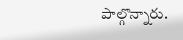పాల్గొన్నారు.